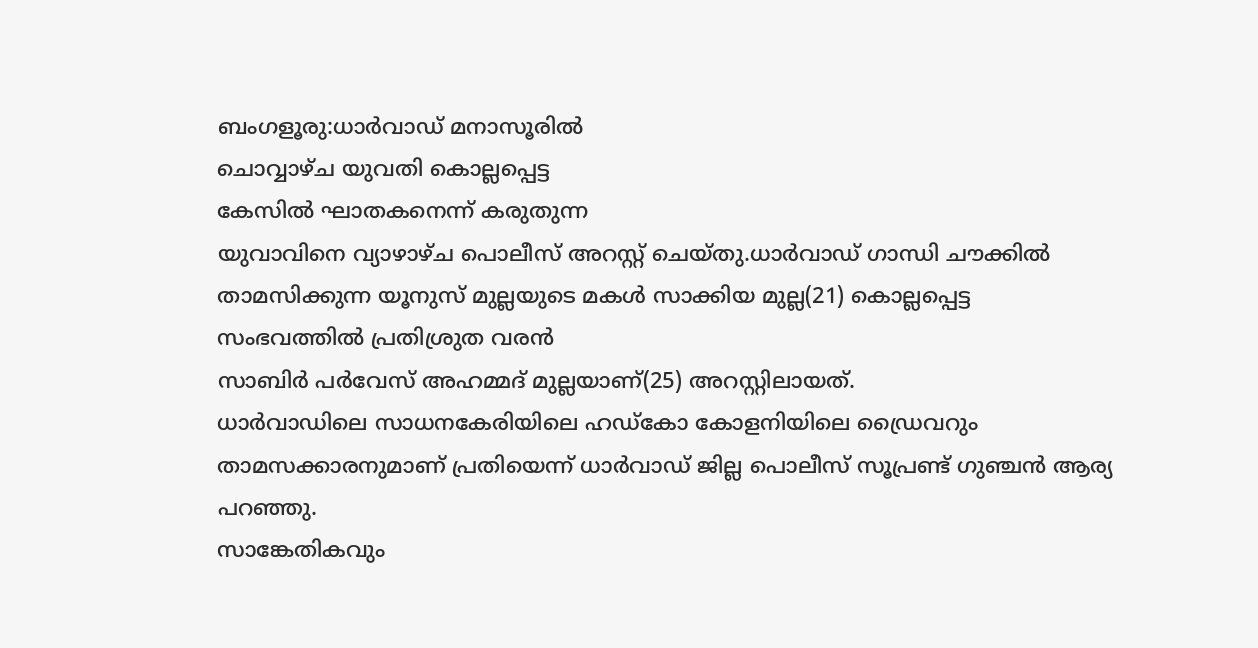ബംഗളൂരു:ധാർവാഡ് മനാസൂരിൽ
ചൊവ്വാഴ്ച യുവതി കൊല്ലപ്പെട്ട
കേസിൽ ഘാതകനെന്ന് കരുതുന്ന
യുവാവിനെ വ്യാഴാഴ്ച പൊലീസ് അറസ്റ്റ് ചെയ്തു.ധാർവാഡ് ഗാന്ധി ചൗക്കിൽ താമസിക്കുന്ന യൂനുസ് മുല്ലയുടെ മകൾ സാക്കിയ മുല്ല(21) കൊല്ലപ്പെട്ട
സംഭവത്തിൽ പ്രതിശ്രുത വരൻ
സാബിർ പർവേസ് അഹമ്മദ് മുല്ലയാണ്(25) അറസ്റ്റിലായത്.
ധാർവാഡിലെ സാധനകേരിയിലെ ഹഡ്കോ കോളനിയിലെ ഡ്രൈവറും താമസക്കാരനുമാണ് പ്രതിയെന്ന് ധാർവാഡ് ജില്ല പൊലീസ് സൂപ്രണ്ട് ഗുഞ്ചൻ ആര്യ പറഞ്ഞു.
സാങ്കേതികവും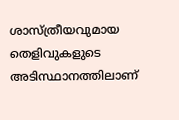ശാസ്ത്രീയവുമായ തെളിവുകളുടെ അടിസ്ഥാനത്തിലാണ്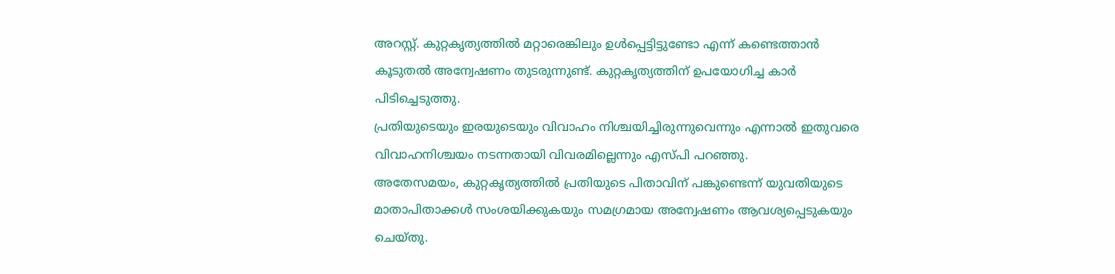അറസ്റ്റ്. കുറ്റകൃത്യത്തിൽ മറ്റാരെങ്കിലും ഉൾപ്പെട്ടിട്ടുണ്ടോ എന്ന് കണ്ടെത്താൻ കൂടുതൽ അന്വേഷണം തുടരുന്നുണ്ട്. കുറ്റകൃത്യത്തിന് ഉപയോഗിച്ച കാർ പിടിച്ചെടുത്തു.
പ്രതിയുടെയും ഇരയുടെയും വിവാഹം നിശ്ചയിച്ചിരുന്നുവെന്നും എന്നാൽ ഇതുവരെ വിവാഹനിശ്ചയം നടന്നതായി വിവരമില്ലെന്നും എസ്പി പറഞ്ഞു.
അതേസമയം, കുറ്റകൃത്യത്തിൽ പ്രതിയുടെ പിതാവിന് പങ്കുണ്ടെന്ന് യുവതിയുടെ മാതാപിതാക്കൾ സംശയിക്കുകയും സമഗ്രമായ അന്വേഷണം ആവശ്യപ്പെടുകയും ചെയ്തു.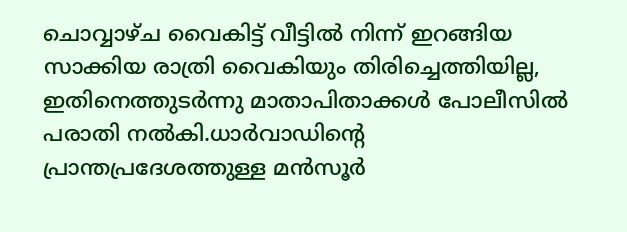ചൊവ്വാഴ്ച വൈകിട്ട് വീട്ടിൽ നിന്ന് ഇറങ്ങിയ സാക്കിയ രാത്രി വൈകിയും തിരിച്ചെത്തിയില്ല, ഇതിനെത്തുടർന്നു മാതാപിതാക്കൾ പോലീസിൽ പരാതി നൽകി.ധാർവാഡിന്റെ പ്രാന്തപ്രദേശത്തുള്ള മൻസൂർ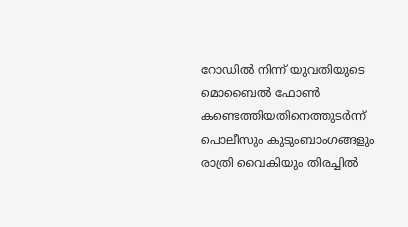റോഡിൽ നിന്ന് യുവതിയുടെ മൊബൈൽ ഫോൺ കണ്ടെത്തിയതിനെത്തുടർന്ന് പൊലീസും കുടുംബാംഗങ്ങളും രാത്രി വൈകിയും തിരച്ചിൽ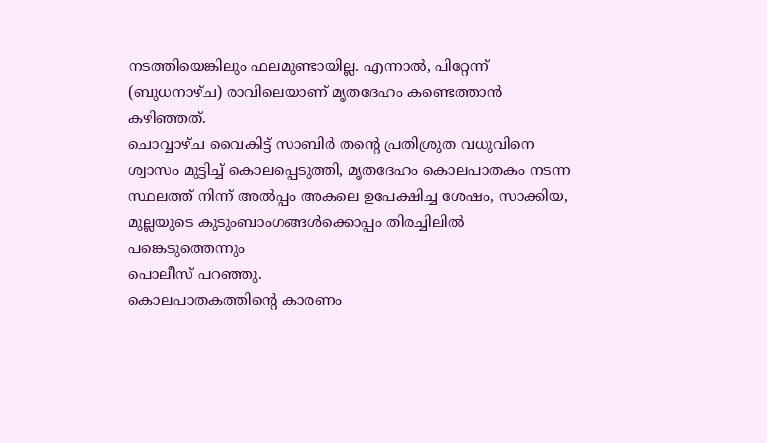നടത്തിയെങ്കിലും ഫലമുണ്ടായില്ല. എന്നാൽ, പിറ്റേന്ന് (ബുധനാഴ്ച) രാവിലെയാണ് മൃതദേഹം കണ്ടെത്താൻ കഴിഞ്ഞത്.
ചൊവ്വാഴ്ച വൈകിട്ട് സാബിർ തന്റെ പ്രതിശ്രുത വധുവിനെ ശ്വാസം മുട്ടിച്ച് കൊലപ്പെടുത്തി, മൃതദേഹം കൊലപാതകം നടന്ന സ്ഥലത്ത് നിന്ന് അൽപ്പം അകലെ ഉപേക്ഷിച്ച ശേഷം, സാക്കിയ, മുല്ലയുടെ കുടുംബാംഗങ്ങൾക്കൊപ്പം തിരച്ചിലിൽ പങ്കെടുത്തെന്നും
പൊലീസ് പറഞ്ഞു.
കൊലപാതകത്തിന്റെ കാരണം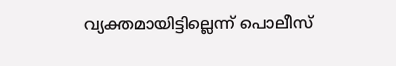വ്യക്തമായിട്ടില്ലെന്ന് പൊലീസ്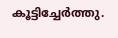കൂട്ടിച്ചേർത്തു.